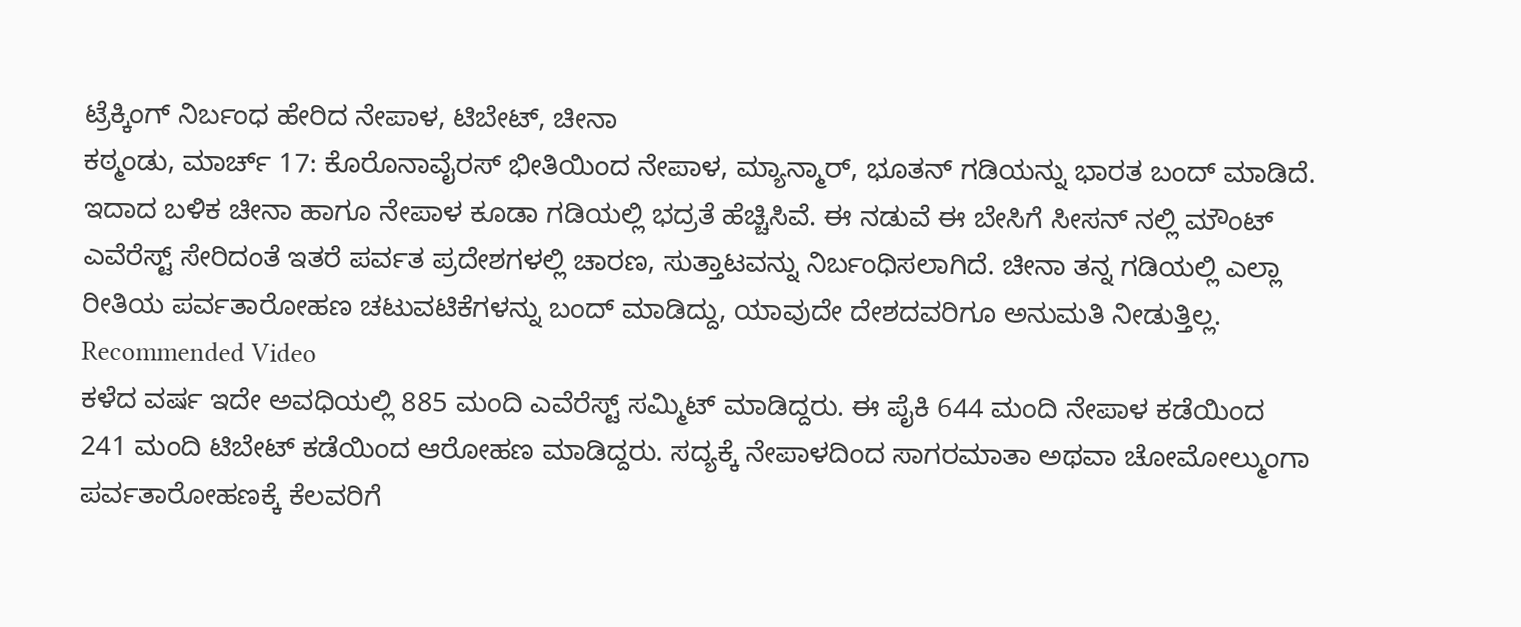ಟ್ರೆಕ್ಕಿಂಗ್ ನಿರ್ಬಂಧ ಹೇರಿದ ನೇಪಾಳ, ಟಿಬೇಟ್, ಚೀನಾ
ಕಠ್ಮಂಡು, ಮಾರ್ಚ್ 17: ಕೊರೊನಾವೈರಸ್ ಭೀತಿಯಿಂದ ನೇಪಾಳ, ಮ್ಯಾನ್ಮಾರ್, ಭೂತನ್ ಗಡಿಯನ್ನು ಭಾರತ ಬಂದ್ ಮಾಡಿದೆ. ಇದಾದ ಬಳಿಕ ಚೀನಾ ಹಾಗೂ ನೇಪಾಳ ಕೂಡಾ ಗಡಿಯಲ್ಲಿ ಭದ್ರತೆ ಹೆಚ್ಚಿಸಿವೆ. ಈ ನಡುವೆ ಈ ಬೇಸಿಗೆ ಸೀಸನ್ ನಲ್ಲಿ ಮೌಂಟ್ ಎವೆರೆಸ್ಟ್ ಸೇರಿದಂತೆ ಇತರೆ ಪರ್ವತ ಪ್ರದೇಶಗಳಲ್ಲಿ ಚಾರಣ, ಸುತ್ತಾಟವನ್ನು ನಿರ್ಬಂಧಿಸಲಾಗಿದೆ. ಚೀನಾ ತನ್ನ ಗಡಿಯಲ್ಲಿ ಎಲ್ಲಾ ರೀತಿಯ ಪರ್ವತಾರೋಹಣ ಚಟುವಟಿಕೆಗಳನ್ನು ಬಂದ್ ಮಾಡಿದ್ದು, ಯಾವುದೇ ದೇಶದವರಿಗೂ ಅನುಮತಿ ನೀಡುತ್ತಿಲ್ಲ.
Recommended Video
ಕಳೆದ ವರ್ಷ ಇದೇ ಅವಧಿಯಲ್ಲಿ 885 ಮಂದಿ ಎವೆರೆಸ್ಟ್ ಸಮ್ಮಿಟ್ ಮಾಡಿದ್ದರು. ಈ ಪೈಕಿ 644 ಮಂದಿ ನೇಪಾಳ ಕಡೆಯಿಂದ 241 ಮಂದಿ ಟಿಬೇಟ್ ಕಡೆಯಿಂದ ಆರೋಹಣ ಮಾಡಿದ್ದರು. ಸದ್ಯಕ್ಕೆ ನೇಪಾಳದಿಂದ ಸಾಗರಮಾತಾ ಅಥವಾ ಚೋಮೋಲ್ಮುಂಗಾ ಪರ್ವತಾರೋಹಣಕ್ಕೆ ಕೆಲವರಿಗೆ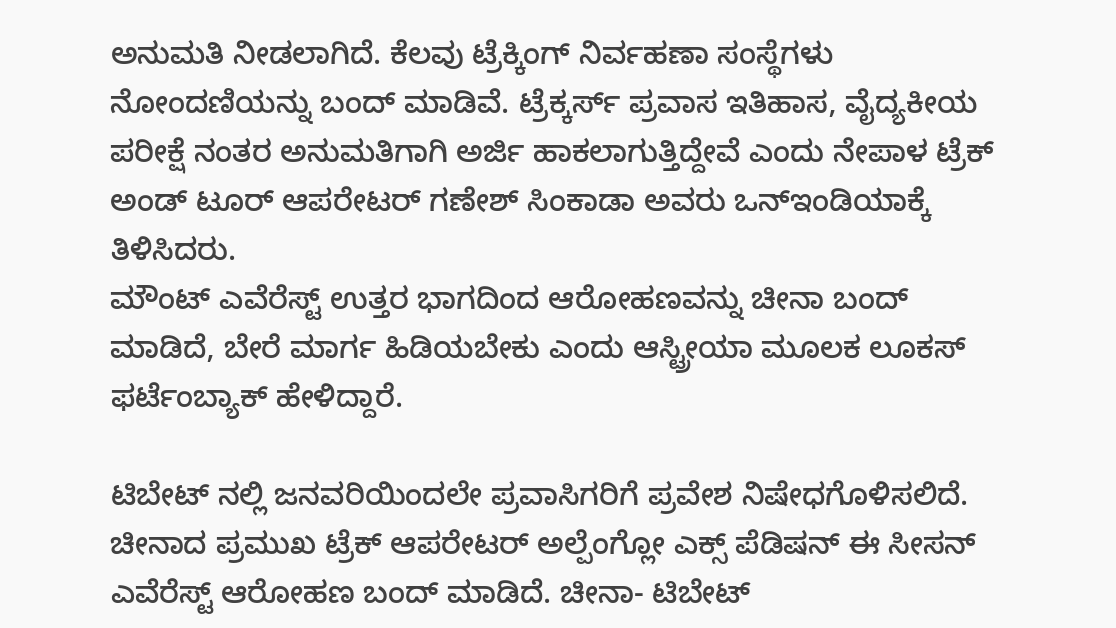ಅನುಮತಿ ನೀಡಲಾಗಿದೆ. ಕೆಲವು ಟ್ರೆಕ್ಕಿಂಗ್ ನಿರ್ವಹಣಾ ಸಂಸ್ಥೆಗಳು ನೋಂದಣಿಯನ್ನು ಬಂದ್ ಮಾಡಿವೆ. ಟ್ರೆಕ್ಕರ್ಸ್ ಪ್ರವಾಸ ಇತಿಹಾಸ, ವೈದ್ಯಕೀಯ ಪರೀಕ್ಷೆ ನಂತರ ಅನುಮತಿಗಾಗಿ ಅರ್ಜಿ ಹಾಕಲಾಗುತ್ತಿದ್ದೇವೆ ಎಂದು ನೇಪಾಳ ಟ್ರೆಕ್ ಅಂಡ್ ಟೂರ್ ಆಪರೇಟರ್ ಗಣೇಶ್ ಸಿಂಕಾಡಾ ಅವರು ಒನ್ಇಂಡಿಯಾಕ್ಕೆ ತಿಳಿಸಿದರು.
ಮೌಂಟ್ ಎವೆರೆಸ್ಟ್ ಉತ್ತರ ಭಾಗದಿಂದ ಆರೋಹಣವನ್ನು ಚೀನಾ ಬಂದ್ ಮಾಡಿದೆ, ಬೇರೆ ಮಾರ್ಗ ಹಿಡಿಯಬೇಕು ಎಂದು ಆಸ್ಟ್ರೀಯಾ ಮೂಲಕ ಲೂಕಸ್ ಫರ್ಟೆಂಬ್ಯಾಕ್ ಹೇಳಿದ್ದಾರೆ.

ಟಿಬೇಟ್ ನಲ್ಲಿ ಜನವರಿಯಿಂದಲೇ ಪ್ರವಾಸಿಗರಿಗೆ ಪ್ರವೇಶ ನಿಷೇಧಗೊಳಿಸಲಿದೆ. ಚೀನಾದ ಪ್ರಮುಖ ಟ್ರೆಕ್ ಆಪರೇಟರ್ ಅಲ್ಪೆಂಗ್ಲೋ ಎಕ್ಸ್ ಪೆಡಿಷನ್ ಈ ಸೀಸನ್ ಎವೆರೆಸ್ಟ್ ಆರೋಹಣ ಬಂದ್ ಮಾಡಿದೆ. ಚೀನಾ- ಟಿಬೇಟ್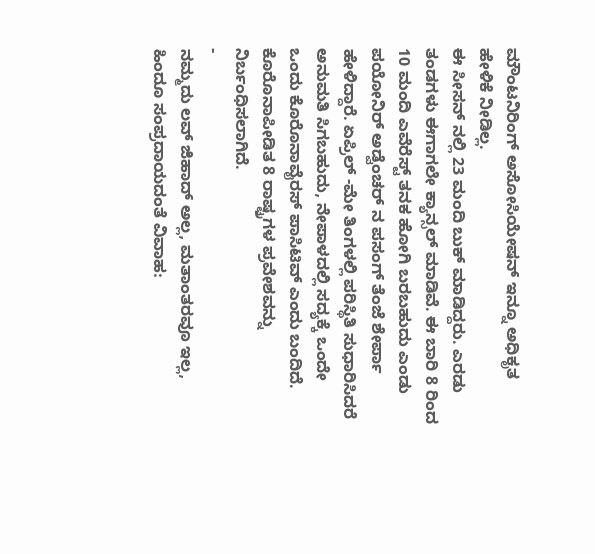ಮೌಂಟನಿರಿಂಗ್ ಅಸೋಸಿಯೇಷನ್ ಇನ್ನೂ ಅಧಿಕೃತ ಹೇಳಿಕೆ ನೀಡಿಲ್ಲ.
ಈ ಸೀಸನ್ ನಲ್ಲಿ 23 ಮಂದಿ ಬುಕ್ ಮಾಡಿದ್ದರು. ಎರಡು ತಂಡಗಳು ಈಗಾಗಲೇ ಕ್ಯಾನ್ಸಲ್ ಮಾಡಿವೆ. ಈ ಬಾರಿ 8 ರಿಂದ 10 ಮಂದಿ ಎವೆರೆಸ್ಟ್ ತನಕ ಹೋಗಿ ಬರಬಹುದು ಎಂಡು ಪಯೋನಿರ್ ಅಡ್ವೆಂಚರ್ ನ ಪಸಂಗ್ ತೆಂಜೆ ಶೇರ್ಪಾ ಹೇಳಿದ್ದಾರೆ. ಏಪ್ರಿಲ್ -ಮೇ ತಿಂಗಳಲ್ಲಿ ಪರಿಸ್ಥಿತಿ ಸುಧಾರಿಸಿದರೆ ಅನುಮತಿ ಸಿಗಬಹುದು, ನೇಪಾಳದಲ್ಲಿ ಸದ್ಯಕ್ಕೆ ಒಂದೇ ಒಂದು ಕೊರೊನಾವೈರಸ್ ಪಾಸಿಟಿವ್ ಎಂದು ಬಂದಿದೆ. ಕೊರೊನಾಪೀಡಿತ 8 ರಾಷ್ಟ್ರಗಳ ಪ್ರವೇಶವನ್ನು ನಿರ್ಬಂಧಿಸಲಾಗಿದೆ.
-
ನಮ್ಮದು ಲವ್ ಜಿಹಾದ್ ಅಲ್ಲ, ಮತಾಂತರವೂ ಇಲ್ಲ, ಹಿಂದೂ ಸಂಪ್ರದಾಯದಂತೆ ವಿವಾಹ: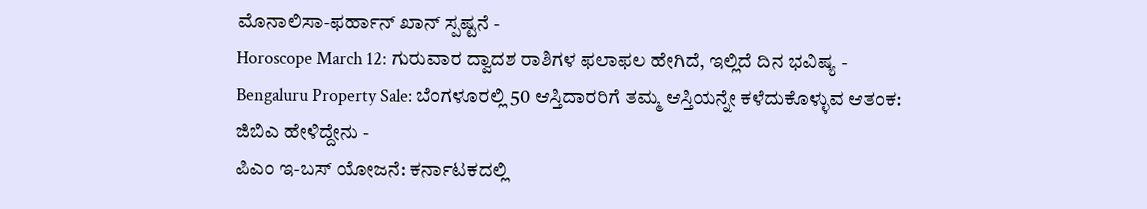ಮೊನಾಲಿಸಾ-ಫರ್ಹಾನ್ ಖಾನ್ ಸ್ಪಷ್ಟನೆ -
Horoscope March 12: ಗುರುವಾರ ದ್ವಾದಶ ರಾಶಿಗಳ ಫಲಾಫಲ ಹೇಗಿದೆ, ಇಲ್ಲಿದೆ ದಿನ ಭವಿಷ್ಯ -
Bengaluru Property Sale: ಬೆಂಗಳೂರಲ್ಲಿ 50 ಆಸ್ತಿದಾರರಿಗೆ ತಮ್ಮ ಆಸ್ತಿಯನ್ನೇ ಕಳೆದುಕೊಳ್ಳುವ ಆತಂಕ: ಜಿಬಿಎ ಹೇಳಿದ್ದೇನು -
ಪಿಎಂ ಇ-ಬಸ್ ಯೋಜನೆ: ಕರ್ನಾಟಕದಲ್ಲಿ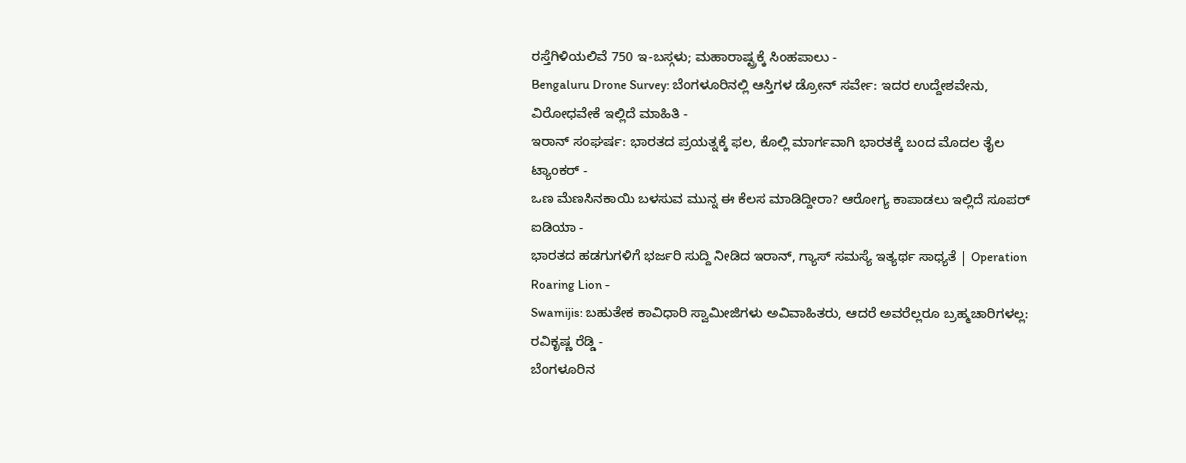ರಸ್ತೆಗಿಳಿಯಲಿವೆ 750 ಇ-ಬಸ್ಗಳು; ಮಹಾರಾಷ್ಟ್ರಕ್ಕೆ ಸಿಂಹಪಾಲು -
Bengaluru Drone Survey: ಬೆಂಗಳೂರಿನಲ್ಲಿ ಆಸ್ತಿಗಳ ಡ್ರೋನ್ ಸರ್ವೇ: ಇದರ ಉದ್ದೇಶವೇನು, ವಿರೋಧವೇಕೆ ಇಲ್ಲಿದೆ ಮಾಹಿತಿ -
ಇರಾನ್ ಸಂಘರ್ಷ: ಭಾರತದ ಪ್ರಯತ್ನಕ್ಕೆ ಫಲ, ಕೊಲ್ಲಿ ಮಾರ್ಗವಾಗಿ ಭಾರತಕ್ಕೆ ಬಂದ ಮೊದಲ ತೈಲ ಟ್ಯಾಂಕರ್ -
ಒಣ ಮೆಣಸಿನಕಾಯಿ ಬಳಸುವ ಮುನ್ನ ಈ ಕೆಲಸ ಮಾಡಿದ್ದೀರಾ? ಆರೋಗ್ಯ ಕಾಪಾಡಲು ಇಲ್ಲಿದೆ ಸೂಪರ್ ಐಡಿಯಾ -
ಭಾರತದ ಹಡಗುಗಳಿಗೆ ಭರ್ಜರಿ ಸುದ್ದಿ ನೀಡಿದ ಇರಾನ್, ಗ್ಯಾಸ್ ಸಮಸ್ಯೆ ಇತ್ಯರ್ಥ ಸಾಧ್ಯತೆ | Operation Roaring Lion -
Swamijis: ಬಹುತೇಕ ಕಾವಿಧಾರಿ ಸ್ವಾಮೀಜಿಗಳು ಅವಿವಾಹಿತರು, ಆದರೆ ಅವರೆಲ್ಲರೂ ಬ್ರಹ್ಮಚಾರಿಗಳಲ್ಲ: ರವಿಕೃಷ್ಣ ರೆಡ್ಡಿ -
ಬೆಂಗಳೂರಿನ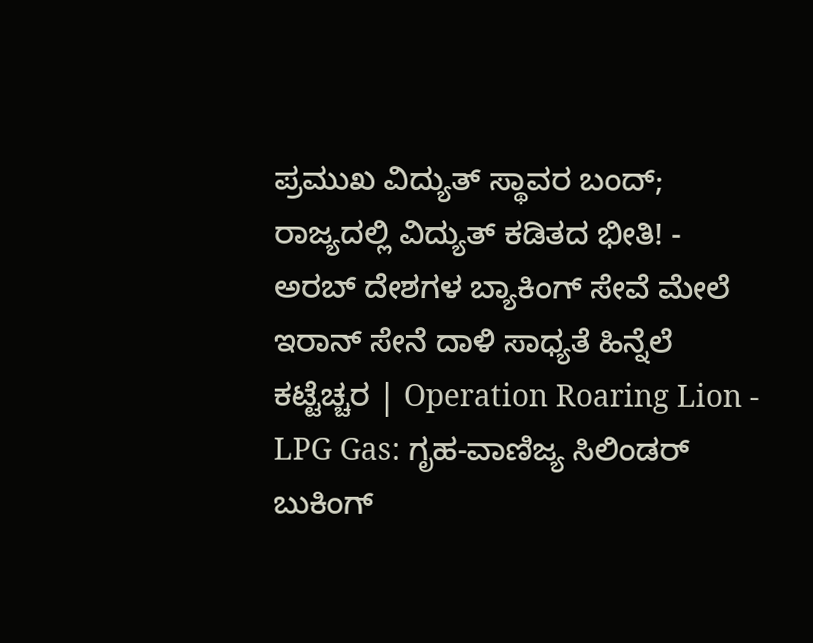ಪ್ರಮುಖ ವಿದ್ಯುತ್ ಸ್ಥಾವರ ಬಂದ್; ರಾಜ್ಯದಲ್ಲಿ ವಿದ್ಯುತ್ ಕಡಿತದ ಭೀತಿ! -
ಅರಬ್ ದೇಶಗಳ ಬ್ಯಾಕಿಂಗ್ ಸೇವೆ ಮೇಲೆ ಇರಾನ್ ಸೇನೆ ದಾಳಿ ಸಾಧ್ಯತೆ ಹಿನ್ನೆಲೆ ಕಟ್ಟೆಚ್ಚರ | Operation Roaring Lion -
LPG Gas: ಗೃಹ-ವಾಣಿಜ್ಯ ಸಿಲಿಂಡರ್ ಬುಕಿಂಗ್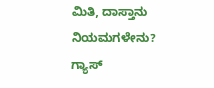ಮಿತಿ, ದಾಸ್ತಾನು ನಿಯಮಗಳೇನು? ಗ್ಯಾಸ್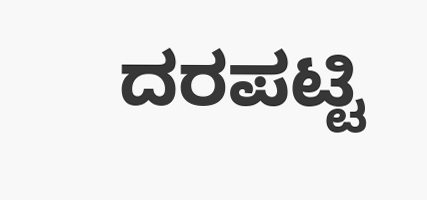ದರಪಟ್ಟಿ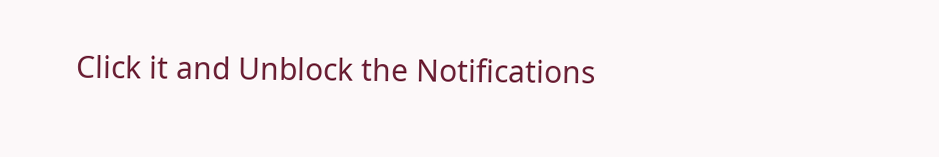Click it and Unblock the Notifications